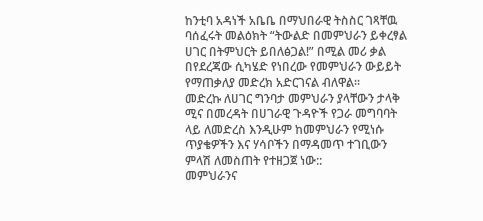ከንቲባ አዳነች አቤቤ በማህበራዊ ትስስር ገጻቸዉ ባሰፈሩት መልዕክት “ትውልድ በመምህራን ይቀረፃል ሀገር በትምህርት ይበለፅጋል!” በሚል መሪ ቃል በየደረጃው ሲካሄድ የነበረው የመምህራን ውይይት የማጠቃለያ መድረክ አድርገናል ብለዋል።
መድረኩ ለሀገር ግንባታ መምህራን ያላቸውን ታላቅ ሚና በመረዳት በሀገራዊ ጉዳዮች የጋራ መግባባት ላይ ለመድረስ እንዲሁም ከመምህራን የሚነሱ ጥያቄዎችን እና ሃሳቦችን በማዳመጥ ተገቢውን ምላሽ ለመስጠት የተዘጋጀ ነው::
መምህራንና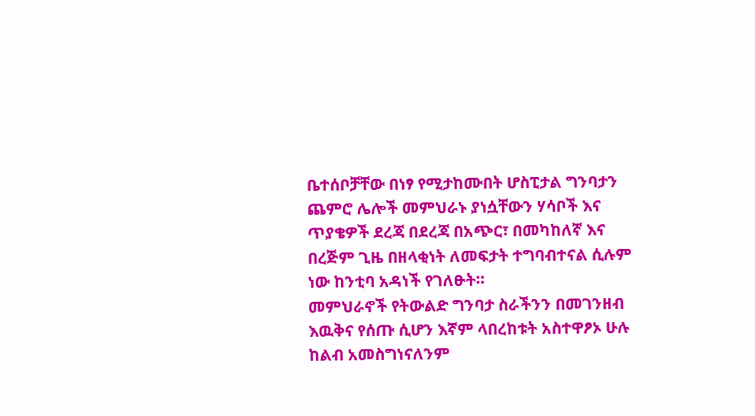ቤተሰቦቻቸው በነፃ የሚታከሙበት ሆስፒታል ግንባታን ጨምሮ ሌሎች መምህራኑ ያነሷቸውን ሃሳቦች እና ጥያቄዎች ደረጃ በደረጃ በአጭር፣ በመካከለኛ እና በረጅም ጊዜ በዘላቂነት ለመፍታት ተግባብተናል ሲሉም ነው ከንቲባ አዳነች የገለፁት።
መምህራኖች የትውልድ ግንባታ ስራችንን በመገንዘብ እዉቅና የሰጡ ሲሆን እኛም ላበረከቱት አስተዋፆኦ ሁሉ ከልብ አመስግነናለንም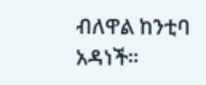ብለዋል ከንቲባ አዳነች።